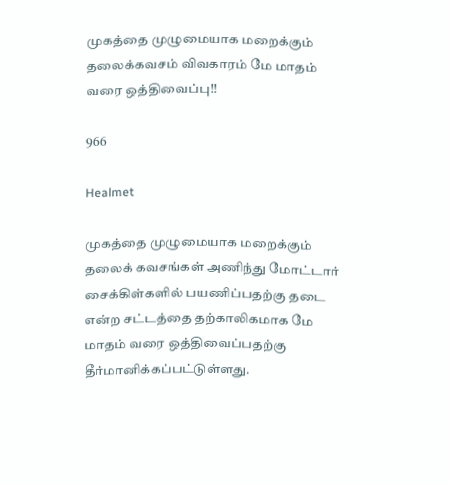முகத்தை முழுமையாக மறைக்கும் தலைக்கவசம் விவகாரம் மே மாதம் வரை ஒத்திவைப்பு!!

966

Healmet

முகத்தை முழுமையாக மறைக்கும் தலைக் கவசங்கள் அணிந்து மோட்டார் சைக்கிள்களில் பயணிப்பதற்கு தடை என்ற சட்டத்தை தற்காலிகமாக மே மாதம் வரை ஒத்திவைப்பதற்கு தீர்மானிக்கப்பட்டுள்ளது.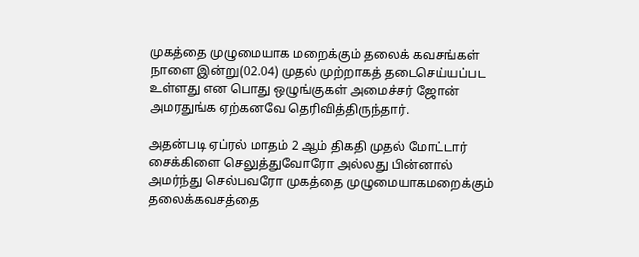முகத்தை முழுமையாக மறைக்கும் தலைக் கவசங்கள் நாளை இன்று(02.04) முதல் முற்றாகத் தடைசெய்யப்பட உள்ளது என பொது ஒழுங்குகள் அமைச்சர் ஜோன் அமரதுங்க ஏற்கனவே தெரிவித்திருந்தார்.

அதன்படி ஏப்ரல் மாதம் 2 ஆம் திகதி முதல் மோட்டார் சைக்கிளை செலுத்துவோரோ அல்லது பின்னால் அமர்ந்து செல்பவரோ முகத்தை முழுமையாகமறைக்கும் தலைக்கவசத்தை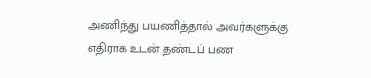அணிந்து பயணித்தால் அவர்களுக்கு எதிராக உடன் தண்டப் பண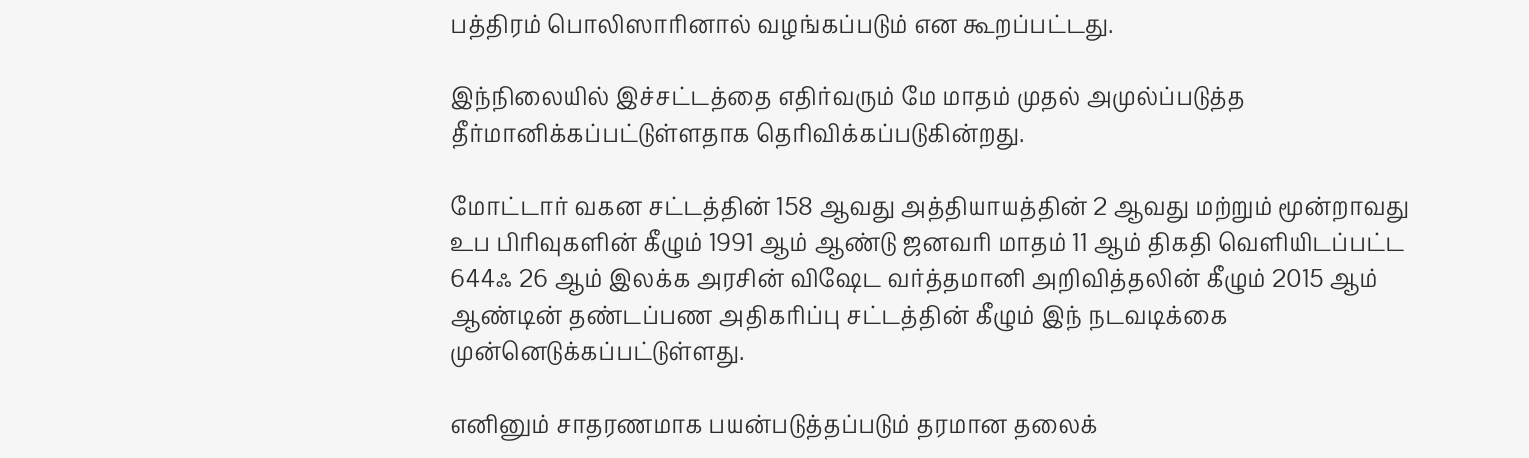பத்திரம் பொலிஸாரினால் வழங்கப்படும் என கூறப்பட்டது.

இந்நிலையில் இச்சட்டத்தை எதிர்வரும் மே மாதம் முதல் அமுல்ப்படுத்த தீர்மானிக்கப்பட்டுள்ளதாக தெரிவிக்கப்படுகின்றது.

மோட்டார் வகன சட்டத்தின் 158 ஆவது அத்தியாயத்தின் 2 ஆவது மற்றும் மூன்றாவது உப பிரிவுகளின் கீழும் 1991 ஆம் ஆண்டு ஜனவரி மாதம் 11 ஆம் திகதி வெளியிடப்பட்ட 644ஃ 26 ஆம் இலக்க அரசின் விஷேட வர்த்தமானி அறிவித்தலின் கீழும் 2015 ஆம் ஆண்டின் தண்டப்பண அதிகரிப்பு சட்டத்தின் கீழும் இந் நடவடிக்கை முன்னெடுக்கப்பட்டுள்ளது.

எனினும் சாதரணமாக பயன்படுத்தப்படும் தரமான தலைக்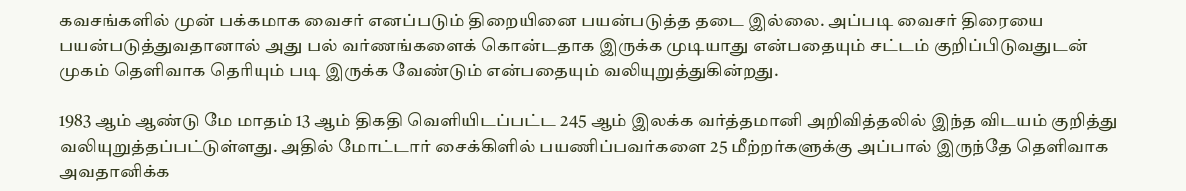கவசங்களில் முன் பக்கமாக வைசர் எனப்படும் திறையினை பயன்படுத்த தடை இல்லை. அப்படி வைசர் திரையை பயன்படுத்துவதானால் அது பல் வர்ணங்களைக் கொன்டதாக இருக்க முடியாது என்பதையும் சட்டம் குறிப்பிடுவதுடன் முகம் தெளிவாக தெரியும் படி இருக்க வேண்டும் என்பதையும் வலியுறுத்துகின்றது.

1983 ஆம் ஆண்டு மே மாதம் 13 ஆம் திகதி வெளியிடப்பட்ட 245 ஆம் இலக்க வர்த்தமானி அறிவித்தலில் இந்த விடயம் குறித்து வலியுறுத்தப்பட்டுள்ளது. அதில் மோட்டார் சைக்கிளில் பயணிப்பவர்களை 25 மீற்றர்களுக்கு அப்பால் இருந்தே தெளிவாக அவதானிக்க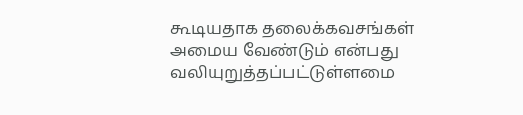கூடியதாக தலைக்கவசங்கள் அமைய வேண்டும் என்பது வலியுறுத்தப்பட்டுள்ளமை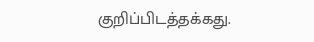குறிப்பிடத்தக்கது.